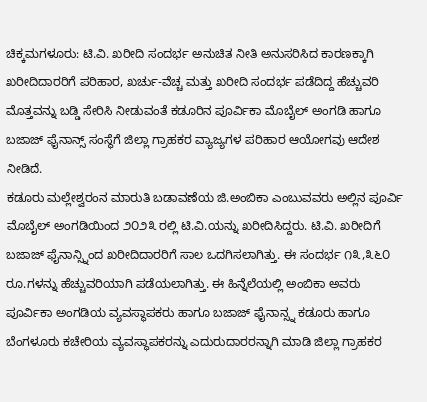ಚಿಕ್ಕಮಗಳೂರು: ಟಿ.ವಿ. ಖರೀದಿ ಸಂದರ್ಭ ಅನುಚಿತ ನೀತಿ ಅನುಸರಿಸಿದ ಕಾರಣಕ್ಕಾಗಿ ಖರೀದಿದಾರರಿಗೆ ಪರಿಹಾರ, ಖರ್ಚು-ವೆಚ್ಚ ಮತ್ತು ಖರೀದಿ ಸಂದರ್ಭ ಪಡೆದಿದ್ದ ಹೆಚ್ಚುವರಿ ಮೊತ್ತವನ್ನು ಬಡ್ಡಿ ಸೇರಿಸಿ ನೀಡುವಂತೆ ಕಡೂರಿನ ಪೂರ್ವಿಕಾ ಮೊಬೈಲ್ ಅಂಗಡಿ ಹಾಗೂ ಬಜಾಜ್ ಫೈನಾನ್ಸ್ ಸಂಸ್ಥೆಗೆ ಜಿಲ್ಲಾ ಗ್ರಾಹಕರ ವ್ಯಾಜ್ಯಗಳ ಪರಿಹಾರ ಆಯೋಗವು ಆದೇಶ ನೀಡಿದೆ.
ಕಡೂರು ಮಲ್ಲೇಶ್ವರಂನ ಮಾರುತಿ ಬಡಾವಣೆಯ ಜಿ.ಅಂಬಿಕಾ ಎಂಬುವವರು ಅಲ್ಲಿನ ಪೂರ್ವಿ ಮೊಬೈಲ್ ಅಂಗಡಿಯಿಂದ ೨೦೨೩ ರಲ್ಲಿ ಟಿ.ವಿ.ಯನ್ನು ಖರೀದಿಸಿದ್ದರು. ಟಿ.ವಿ. ಖರೀದಿಗೆ ಬಜಾಜ್ ಫೈನಾನ್ಸ್ನಿಂದ ಖರೀದಿದಾರರಿಗೆ ಸಾಲ ಒದಗಿಸಲಾಗಿತ್ತು. ಈ ಸಂದರ್ಭ ೧೩,೩೬೦ ರೂ.ಗಳನ್ನು ಹೆಚ್ಚುವರಿಯಾಗಿ ಪಡೆಯಲಾಗಿತ್ತು. ಈ ಹಿನ್ನೆಲೆಯಲ್ಲಿ ಅಂಬಿಕಾ ಅವರು ಪೂರ್ವಿಕಾ ಅಂಗಡಿಯ ವ್ಯವಸ್ಥಾಪಕರು ಹಾಗೂ ಬಜಾಜ್ ಫೈನಾನ್ಸ್ನ ಕಡೂರು ಹಾಗೂ ಬೆಂಗಳೂರು ಕಚೇರಿಯ ವ್ಯವಸ್ಥಾಪಕರನ್ನು ಎದುರುದಾರರನ್ನಾಗಿ ಮಾಡಿ ಜಿಲ್ಲಾ ಗ್ರಾಹಕರ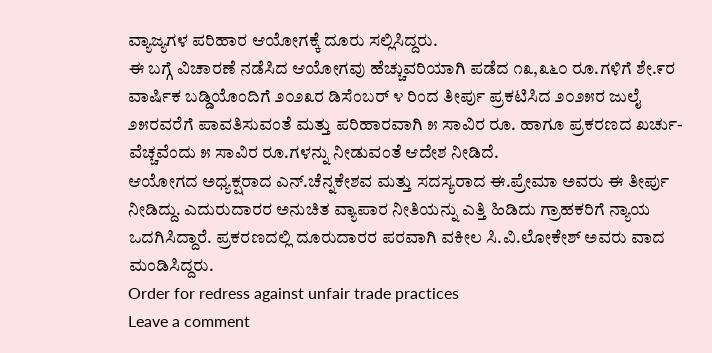ವ್ಯಾಜ್ಯಗಳ ಪರಿಹಾರ ಆಯೋಗಕ್ಕೆ ದೂರು ಸಲ್ಲಿಸಿದ್ದರು.
ಈ ಬಗ್ಗೆ ವಿಚಾರಣೆ ನಡೆಸಿದ ಆಯೋಗವು ಹೆಚ್ಚುವರಿಯಾಗಿ ಪಡೆದ ೧೩,೩೬೦ ರೂ.ಗಳಿಗೆ ಶೇ.೯ರ ವಾರ್ಷಿಕ ಬಡ್ಡಿಯೊಂದಿಗೆ ೨೦೨೩ರ ಡಿಸೆಂಬರ್ ೪ ರಿಂದ ತೀರ್ಪು ಪ್ರಕಟಿಸಿದ ೨೦೨೫ರ ಜುಲೈ ೨೫ರವರೆಗೆ ಪಾವತಿಸುವಂತೆ ಮತ್ತು ಪರಿಹಾರವಾಗಿ ೫ ಸಾವಿರ ರೂ. ಹಾಗೂ ಪ್ರಕರಣದ ಖರ್ಚು-ವೆಚ್ಚವೆಂದು ೫ ಸಾವಿರ ರೂ.ಗಳನ್ನು ನೀಡುವಂತೆ ಆದೇಶ ನೀಡಿದೆ.
ಆಯೋಗದ ಅಧ್ಯಕ್ಷರಾದ ಎನ್.ಚೆನ್ನಕೇಶವ ಮತ್ತು ಸದಸ್ಯರಾದ ಈ.ಪ್ರೇಮಾ ಅವರು ಈ ತೀರ್ಪು ನೀಡಿದ್ದು. ಎದುರುದಾರರ ಅನುಚಿತ ವ್ಯಾಪಾರ ನೀತಿಯನ್ನು ಎತ್ತಿ ಹಿಡಿದು ಗ್ರಾಹಕರಿಗೆ ನ್ಯಾಯ ಒದಗಿಸಿದ್ದಾರೆ. ಪ್ರಕರಣದಲ್ಲಿ ದೂರುದಾರರ ಪರವಾಗಿ ವಕೀಲ ಸಿ.ವಿ.ಲೋಕೇಶ್ ಅವರು ವಾದ ಮಂಡಿಸಿದ್ದರು.
Order for redress against unfair trade practices
Leave a comment